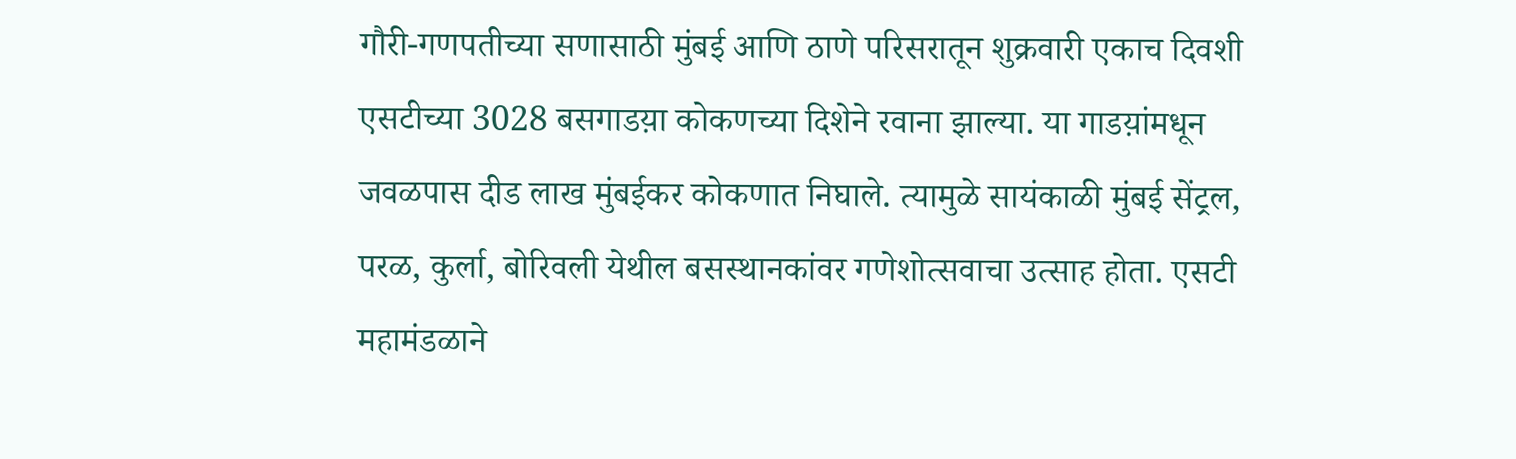गौरी-गणपतीच्या सणासाठी मुंबई आणि ठाणे परिसरातून शुक्रवारी एकाच दिवशी एसटीच्या 3028 बसगाडय़ा कोकणच्या दिशेने रवाना झाल्या. या गाडय़ांमधून जवळपास दीड लाख मुंबईकर कोकणात निघाले. त्यामुळे सायंकाळी मुंबई सेंट्रल, परळ, कुर्ला, बोरिवली येथील बसस्थानकांवर गणेशोत्सवाचा उत्साह होता. एसटी महामंडळाने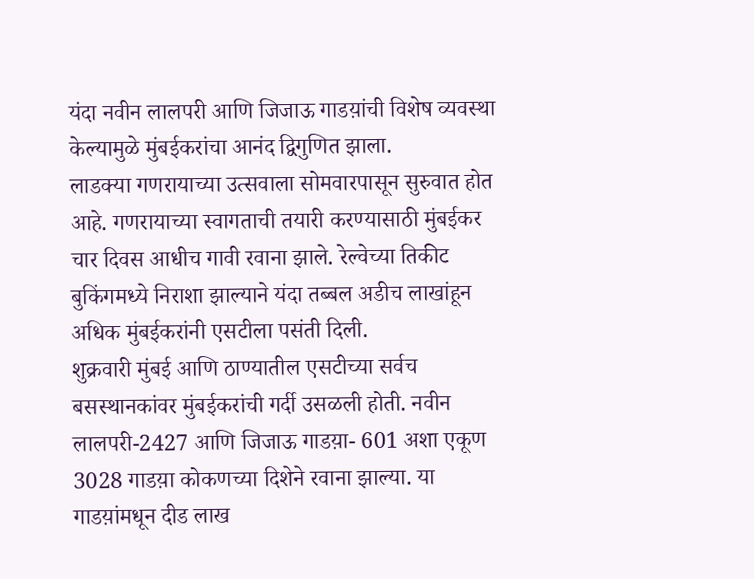यंदा नवीन लालपरी आणि जिजाऊ गाडय़ांची विशेष व्यवस्था केल्यामुळे मुंबईकरांचा आनंद द्विगुणित झाला.
लाडक्या गणरायाच्या उत्सवाला सोमवारपासून सुरुवात होत आहे. गणरायाच्या स्वागताची तयारी करण्यासाठी मुंबईकर चार दिवस आधीच गावी रवाना झाले. रेल्वेच्या तिकीट बुकिंगमध्ये निराशा झाल्याने यंदा तब्बल अडीच लाखांहून अधिक मुंबईकरांनी एसटीला पसंती दिली.
शुक्रवारी मुंबई आणि ठाण्यातील एसटीच्या सर्वच बसस्थानकांवर मुंबईकरांची गर्दी उसळली होती. नवीन लालपरी-2427 आणि जिजाऊ गाडय़ा- 601 अशा एकूण 3028 गाडय़ा कोकणच्या दिशेने रवाना झाल्या. या गाडय़ांमधून दीड लाख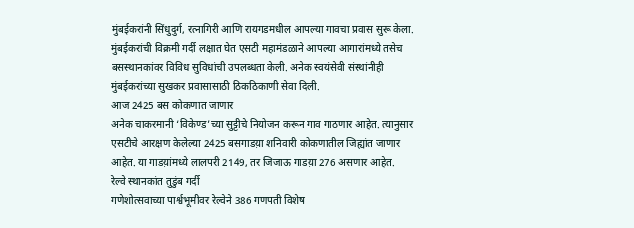मुंबईकरांनी सिंधुदुर्ग, रत्नागिरी आणि रायगडमधील आपल्या गावचा प्रवास सुरू केला. मुंबईकरांची विक्रमी गर्दी लक्षात घेत एसटी महामंडळाने आपल्या आगारांमध्ये तसेच बसस्थानकांवर विविध सुविधांची उपलब्धता केली. अनेक स्वयंसेवी संस्थांनीही मुंबईकरांच्या सुखकर प्रवासासाठी ठिकठिकाणी सेवा दिली.
आज 2425 बस कोकणात जाणार
अनेक चाकरमानी ‘विकेण्ड’च्या सुट्टीचे नियोजन करून गाव गाठणार आहेत. त्यानुसार एसटीचे आरक्षण केलेल्या 2425 बसगाडय़ा शनिवारी कोकणातील जिह्यांत जाणार आहेत. या गाडय़ांमध्ये लालपरी 2149, तर जिजाऊ गाडय़ा 276 असणार आहेत.
रेल्वे स्थानकांत तुडुंब गर्दी
गणेशोत्सवाच्या पार्श्वभूमीवर रेल्वेने 386 गणपती विशेष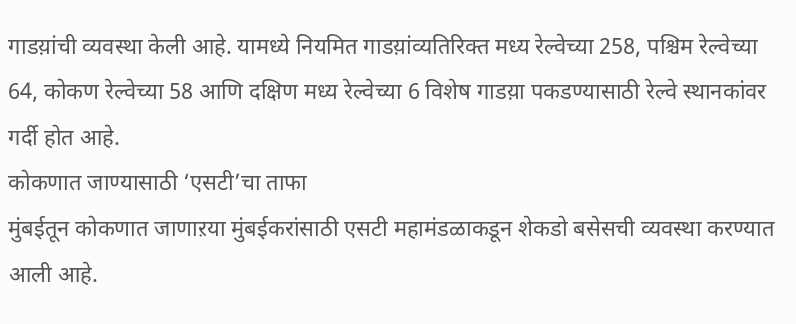गाडय़ांची व्यवस्था केली आहे. यामध्ये नियमित गाडय़ांव्यतिरिक्त मध्य रेल्वेच्या 258, पश्चिम रेल्वेच्या 64, कोकण रेल्वेच्या 58 आणि दक्षिण मध्य रेल्वेच्या 6 विशेष गाडय़ा पकडण्यासाठी रेल्वे स्थानकांवर गर्दी होत आहे.
कोकणात जाण्यासाठी ‘एसटी’चा ताफा
मुंबईतून कोकणात जाणाऱया मुंबईकरांसाठी एसटी महामंडळाकडून शेकडो बसेसची व्यवस्था करण्यात आली आहे.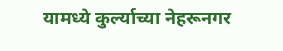यामध्ये कुर्ल्याच्या नेहरूनगर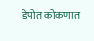डेपोत कोकणात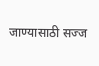जाण्यासाठी सज्ज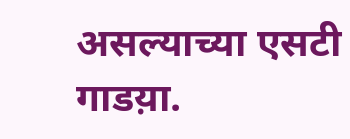असल्याच्या एसटी गाडय़ा.